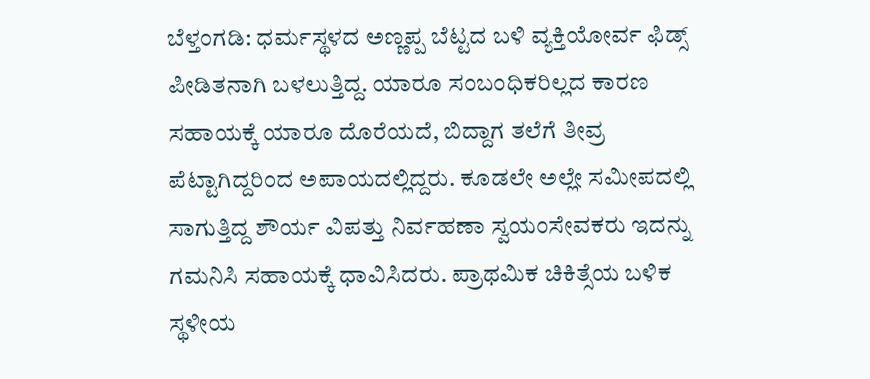ಬೆಳ್ತಂಗಡಿ: ಧರ್ಮಸ್ಥಳದ ಅಣ್ಣಪ್ಪ ಬೆಟ್ಟದ ಬಳಿ ವ್ಯಕ್ತಿಯೋರ್ವ ಫಿಡ್ಸ್ ಪೀಡಿತನಾಗಿ ಬಳಲುತ್ತಿದ್ದ. ಯಾರೂ ಸಂಬಂಧಿಕರಿಲ್ಲದ ಕಾರಣ ಸಹಾಯಕ್ಕೆ ಯಾರೂ ದೊರೆಯದೆ, ಬಿದ್ದಾಗ ತಲೆಗೆ ತೀವ್ರ ಪೆಟ್ಟಾಗಿದ್ದರಿಂದ ಅಪಾಯದಲ್ಲಿದ್ದರು. ಕೂಡಲೇ ಅಲ್ಲೇ ಸಮೀಪದಲ್ಲಿ ಸಾಗುತ್ತಿದ್ದ ಶೌರ್ಯ ವಿಪತ್ತು ನಿರ್ವಹಣಾ ಸ್ವಯಂಸೇವಕರು ಇದನ್ನು ಗಮನಿಸಿ ಸಹಾಯಕ್ಕೆ ಧಾವಿಸಿದರು. ಪ್ರಾಥಮಿಕ ಚಿಕಿತ್ಸೆಯ ಬಳಿಕ ಸ್ಥಳೀಯ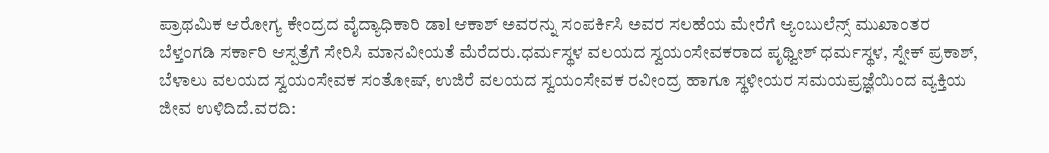ಪ್ರಾಥಮಿಕ ಆರೋಗ್ಯ ಕೇಂದ್ರದ ವೈದ್ಯಾಧಿಕಾರಿ ಡಾl ಆಕಾಶ್ ಅವರನ್ನು ಸಂಪರ್ಕಿಸಿ ಅವರ ಸಲಹೆಯ ಮೇರೆಗೆ ಆ್ಯಂಬುಲೆನ್ಸ್ ಮುಖಾಂತರ ಬೆಳ್ತಂಗಡಿ ಸರ್ಕಾರಿ ಆಸ್ಪತ್ರೆಗೆ ಸೇರಿಸಿ ಮಾನವೀಯತೆ ಮೆರೆದರು.ಧರ್ಮಸ್ಥಳ ವಲಯದ ಸ್ವಯಂಸೇವಕರಾದ ಪೃಥ್ವೀಶ್ ಧರ್ಮಸ್ಥಳ, ಸ್ನೇಕ್ ಪ್ರಕಾಶ್, ಬೆಳಾಲು ವಲಯದ ಸ್ವಯಂಸೇವಕ ಸಂತೋಷ್, ಉಜಿರೆ ವಲಯದ ಸ್ವಯಂಸೇವಕ ರವೀಂದ್ರ ಹಾಗೂ ಸ್ಥಳೀಯರ ಸಮಯಪ್ರಜ್ಞೆಯಿಂದ ವ್ಯಕ್ತಿಯ ಜೀವ ಉಳಿದಿದೆ.ವರದಿ: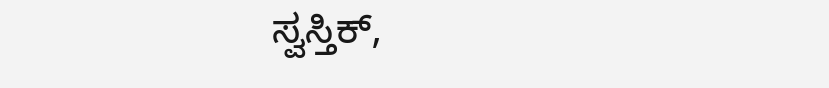ಸ್ವಸ್ತಿಕ್,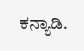ಕನ್ಯಾಡಿ.